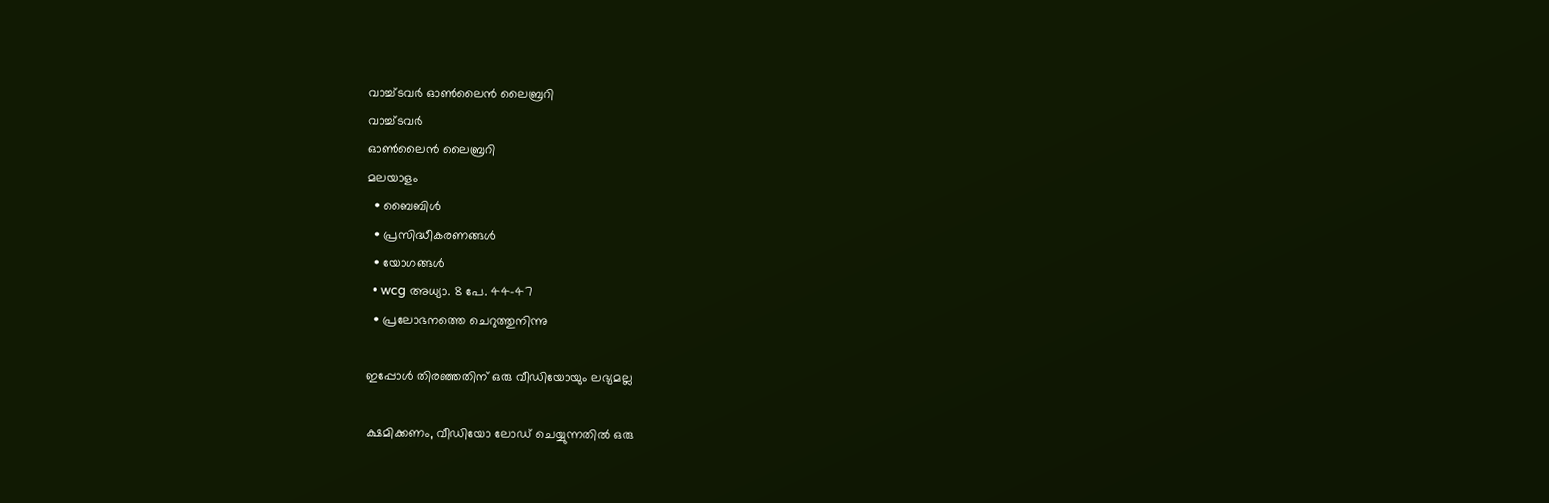വാച്ച്ടവര്‍ ഓണ്‍ലൈന്‍ ലൈബ്രറി
വാച്ച്ടവര്‍
ഓണ്‍ലൈന്‍ ലൈബ്രറി
മലയാളം
  • ബൈബിൾ
  • പ്രസിദ്ധീകരണങ്ങൾ
  • യോഗങ്ങൾ
  • wcg അധ്യാ. 8 പേ. 44-47
  • പ്രലോഭനത്തെ ചെറുത്തുനിന്നു

ഇപ്പോൾ തിരഞ്ഞതിന് ഒരു വീഡിയോയും ലഭ്യമല്ല

ക്ഷമിക്കണം, വീഡിയോ ലോഡ് ചെയ്യുന്നതിൽ ഒരു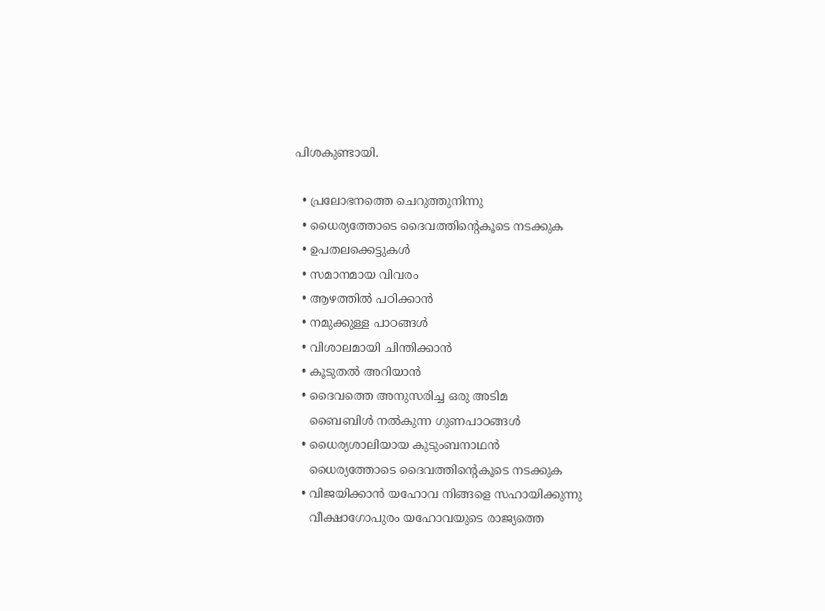പിശകുണ്ടായി.

  • പ്രലോഭനത്തെ ചെറുത്തുനിന്നു
  • ധൈര്യത്തോടെ ദൈവത്തിന്റെകൂടെ നടക്കുക
  • ഉപതലക്കെട്ടുകള്‍
  • സമാനമായ വിവരം
  • ആഴത്തിൽ പഠിക്കാൻ
  • നമുക്കുള്ള പാഠങ്ങൾ
  • വിശാലമായി ചിന്തിക്കാൻ
  • കൂടുതൽ അറിയാൻ
  • ദൈവത്തെ അനുസരിച്ച ഒരു അടിമ
    ബൈബിൾ നൽകുന്ന ഗുണപാഠങ്ങൾ
  • ധൈര്യശാലിയായ കുടുംബനാഥൻ
    ധൈര്യത്തോടെ ദൈവത്തിന്റെകൂടെ നടക്കുക
  • വിജയിക്കാൻ യഹോവ നിങ്ങളെ സഹായിക്കുന്നു
    വീക്ഷാഗോപുരം യഹോവയുടെ രാജ്യത്തെ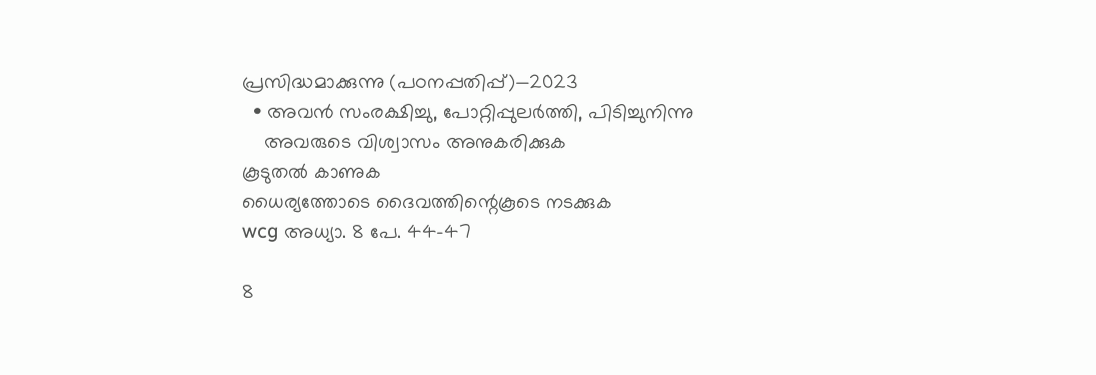പ്രസിദ്ധമാക്കുന്നു (പഠനപ്പതിപ്പ്‌)—2023
  • അവൻ സംരക്ഷിച്ചു, പോറ്റിപ്പുലർത്തി, പിടിച്ചുനിന്നു
    അവരുടെ വിശ്വാസം അനുകരിക്കുക
കൂടുതൽ കാണുക
ധൈര്യത്തോടെ ദൈവത്തിന്റെകൂടെ നടക്കുക
wcg അധ്യാ. 8 പേ. 44-47

8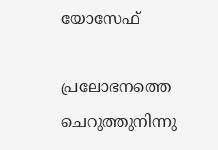യോസേഫ്‌

പ്രലോഭനത്തെ ചെറുത്തുനിന്നു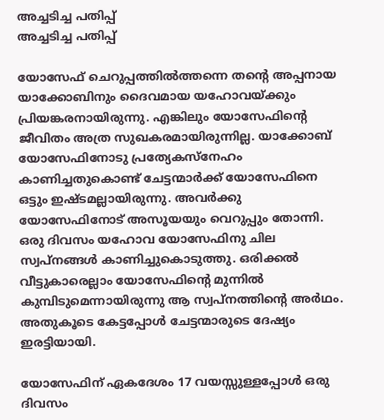അച്ചടിച്ച പതിപ്പ്
അച്ചടിച്ച പതിപ്പ്

യോസേഫ്‌ ചെറുപ്പത്തിൽത്തന്നെ തന്റെ അപ്പനായ യാക്കോബിനും ദൈവമായ യഹോവയ്‌ക്കും പ്രിയങ്കരനായിരുന്നു. എങ്കിലും യോസേഫിന്റെ ജീവിതം അത്ര സുഖകരമായിരുന്നില്ല. യാക്കോബ്‌ യോസേഫിനോടു പ്രത്യേകസ്‌നേഹം കാണിച്ചതുകൊണ്ട്‌ ചേട്ടന്മാർക്ക്‌ യോസേഫിനെ ഒട്ടും ഇഷ്ടമല്ലായിരുന്നു. അവർക്കു യോസേഫിനോട്‌ അസൂയയും വെറുപ്പും തോന്നി. ഒരു ദിവസം യഹോവ യോസേഫിനു ചില സ്വപ്‌നങ്ങൾ കാണിച്ചുകൊടുത്തു. ഒരിക്കൽ വീട്ടുകാരെല്ലാം യോസേഫിന്റെ മുന്നിൽ കുമ്പിടുമെന്നായിരുന്നു ആ സ്വപ്‌നത്തിന്റെ അർഥം. അതുകൂടെ കേട്ടപ്പോൾ ചേട്ടന്മാരുടെ ദേഷ്യം ഇരട്ടിയായി.

യോസേഫിന്‌ ഏകദേശം 17 വയസ്സുള്ളപ്പോൾ ഒരു ദിവസം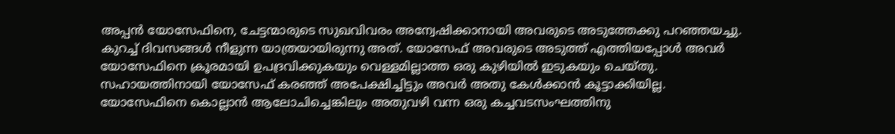അപ്പൻ യോസേഫിനെ, ചേട്ടന്മാരുടെ സുഖവിവരം അന്വേഷിക്കാനായി അവരുടെ അടുത്തേക്കു പറഞ്ഞയച്ചു. കുറച്ച്‌ ദിവസങ്ങൾ നീളുന്ന യാത്രയായിരുന്നു അത്‌. യോസേഫ്‌ അവരുടെ അടുത്ത്‌ എത്തിയപ്പോൾ അവർ യോസേഫിനെ ക്രൂരമായി ഉപദ്രവിക്കുകയും വെള്ളമില്ലാത്ത ഒരു കുഴിയിൽ ഇടുകയും ചെയ്‌തു. സഹായത്തിനായി യോസേഫ്‌ കരഞ്ഞ്‌ അപേക്ഷിച്ചിട്ടും അവർ അതു കേൾക്കാൻ കൂട്ടാക്കിയില്ല. യോസേഫിനെ കൊല്ലാൻ ആലോചിച്ചെങ്കിലും അതുവഴി വന്ന ഒരു കച്ചവടസംഘത്തിനു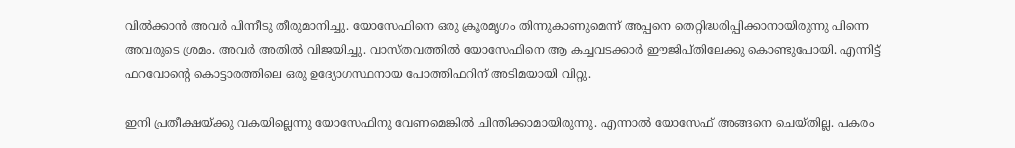വിൽക്കാൻ അവർ പിന്നീടു തീരുമാനിച്ചു. യോസേഫിനെ ഒരു ക്രൂരമൃഗം തിന്നുകാണുമെന്ന്‌ അപ്പനെ തെറ്റിദ്ധരിപ്പിക്കാനായിരുന്നു പിന്നെ അവരുടെ ശ്രമം. അവർ അതിൽ വിജയിച്ചു. വാസ്‌തവത്തിൽ യോസേഫിനെ ആ കച്ചവടക്കാർ ഈജിപ്‌തിലേക്കു കൊണ്ടുപോയി. എന്നിട്ട്‌ ഫറവോന്റെ കൊട്ടാരത്തിലെ ഒരു ഉദ്യോഗസ്ഥനായ പോത്തിഫറിന്‌ അടിമയായി വിറ്റു.

ഇനി പ്രതീക്ഷയ്‌ക്കു വകയില്ലെന്നു യോസേഫിനു വേണമെങ്കിൽ ചിന്തിക്കാമായിരുന്നു. എന്നാൽ യോസേഫ്‌ അങ്ങനെ ചെയ്‌തില്ല. പകരം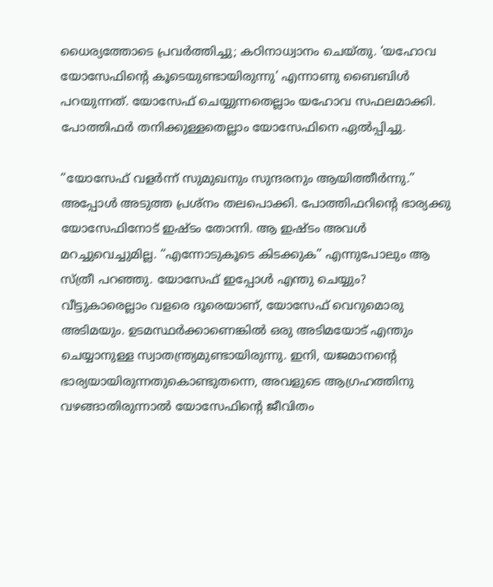ധൈര്യത്തോടെ പ്രവർത്തിച്ചു; കഠിനാധ്വാനം ചെയ്‌തു. ‘യഹോവ യോസേഫിന്റെ കൂടെയുണ്ടായിരുന്നു’ എന്നാണു ബൈബിൾ പറയുന്നത്‌. യോസേഫ്‌ ചെയ്യുന്നതെല്ലാം യഹോവ സഫലമാക്കി. പോത്തിഫർ തനിക്കുള്ളതെല്ലാം യോസേഫിനെ ഏൽപ്പിച്ചു.

“യോസേഫ്‌ വളർന്ന്‌ സുമുഖനും സുന്ദരനും ആയിത്തീർന്നു.” അപ്പോൾ അടുത്ത പ്രശ്‌നം തലപൊക്കി. പോത്തിഫറിന്റെ ഭാര്യക്കു യോസേഫിനോട്‌ ഇഷ്ടം തോന്നി. ആ ഇഷ്ടം അവൾ മറച്ചുവെച്ചുമില്ല. “എന്നോടുകൂടെ കിടക്കുക” എന്നുപോലും ആ സ്‌ത്രീ പറഞ്ഞു. യോസേഫ്‌ ഇപ്പോൾ എന്തു ചെയ്യും? വീട്ടുകാരെല്ലാം വളരെ ദൂരെയാണ്‌, യോസേഫ്‌ വെറുമൊരു അടിമയും. ഉടമസ്ഥർക്കാണെങ്കിൽ ഒരു അടിമയോട്‌ എന്തും ചെയ്യാനുള്ള സ്വാതന്ത്ര്യമുണ്ടായിരുന്നു. ഇനി, യജമാനന്റെ ഭാര്യയായിരുന്നതുകൊണ്ടുതന്നെ, അവളുടെ ആഗ്രഹത്തിനു വഴങ്ങാതിരുന്നാൽ യോസേഫിന്റെ ജീവിതം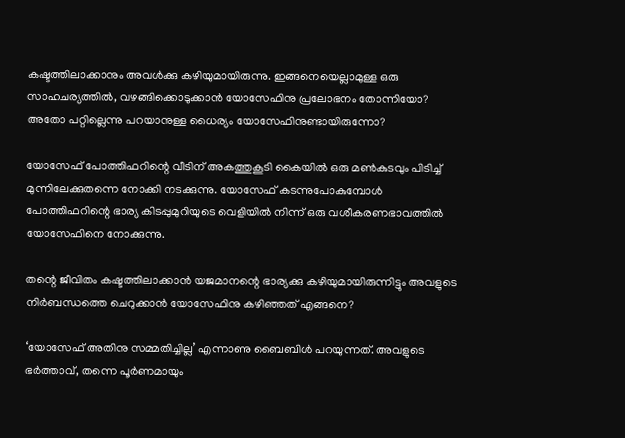കഷ്ടത്തിലാക്കാനും അവൾക്കു കഴിയുമായിരുന്നു. ഇങ്ങനെയെല്ലാമുള്ള ഒരു സാഹചര്യത്തിൽ, വഴങ്ങിക്കൊടുക്കാൻ യോസേഫിനു പ്രലോഭനം തോന്നിയോ? അതോ പറ്റില്ലെന്നു പറയാനുള്ള ധൈര്യം യോസേഫിനുണ്ടായിരുന്നോ?

യോസേഫ്‌ പോത്തിഫറിന്റെ വീടിന്‌ അകത്തുകൂടി കൈയിൽ ഒരു മൺകുടവും പിടിച്ച്‌ മുന്നിലേക്കുതന്നെ നോക്കി നടക്കുന്നു. യോസേഫ്‌ കടന്നുപോകുമ്പോൾ പോത്തിഫറിന്റെ ഭാര്യ കിടപ്പുമുറിയുടെ വെളിയിൽ നിന്ന്‌ ഒരു വശീകരണഭാവത്തിൽ യോസേഫിനെ നോക്കുന്നു.

തന്റെ ജീവിതം കഷ്ടത്തിലാക്കാൻ യജമാനന്റെ ഭാര്യക്കു കഴിയുമായിരുന്നിട്ടും അവളുടെ നിർബന്ധത്തെ ചെറുക്കാൻ യോസേഫിനു കഴിഞ്ഞത്‌ എങ്ങനെ?

‘യോസേഫ്‌ അതിനു സമ്മതിച്ചില്ല’ എന്നാണു ബൈബിൾ പറയുന്നത്‌. അവളുടെ ഭർത്താവ്‌, തന്നെ പൂർണമായും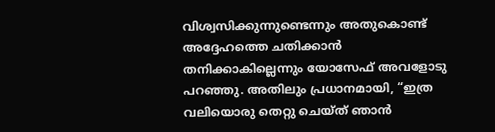വിശ്വസിക്കുന്നുണ്ടെന്നും അതുകൊണ്ട്‌ അദ്ദേഹത്തെ ചതിക്കാൻ തനിക്കാകില്ലെന്നും യോസേഫ്‌ അവളോടു പറഞ്ഞു. അതിലും പ്രധാനമായി, “ഇത്ര വലിയൊരു തെറ്റു ചെയ്‌ത്‌ ഞാൻ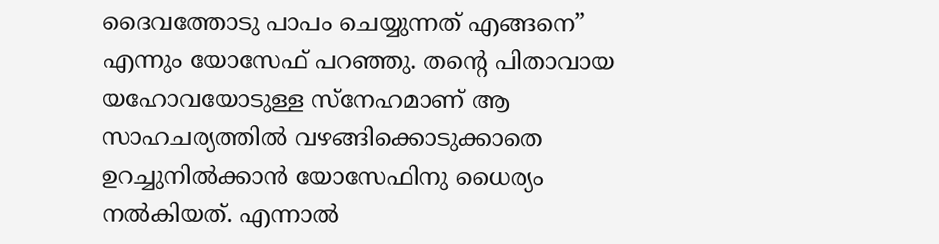ദൈവത്തോടു പാപം ചെയ്യുന്നത്‌ എങ്ങനെ” എന്നും യോസേഫ്‌ പറഞ്ഞു. തന്റെ പിതാവായ യഹോവയോടുള്ള സ്‌നേഹമാണ്‌ ആ സാഹചര്യത്തിൽ വഴങ്ങിക്കൊടുക്കാതെ ഉറച്ചുനിൽക്കാൻ യോസേഫിനു ധൈര്യം നൽകിയത്‌. എന്നാൽ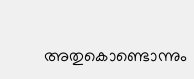അതുകൊണ്ടൊന്നും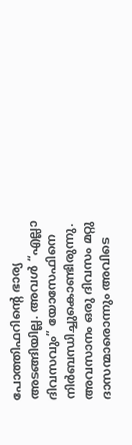പോത്തിഫറിന്റെ ഭാര്യ അടങ്ങിയില്ല. അവൾ “എല്ലാ ദിവസവും” യോസേഫിനെ നിർബന്ധിച്ചുകൊണ്ടിരുന്നു. അവസാനം ഒരു ദിവസം മറ്റു ദാസന്മാരൊന്നും അവിടെ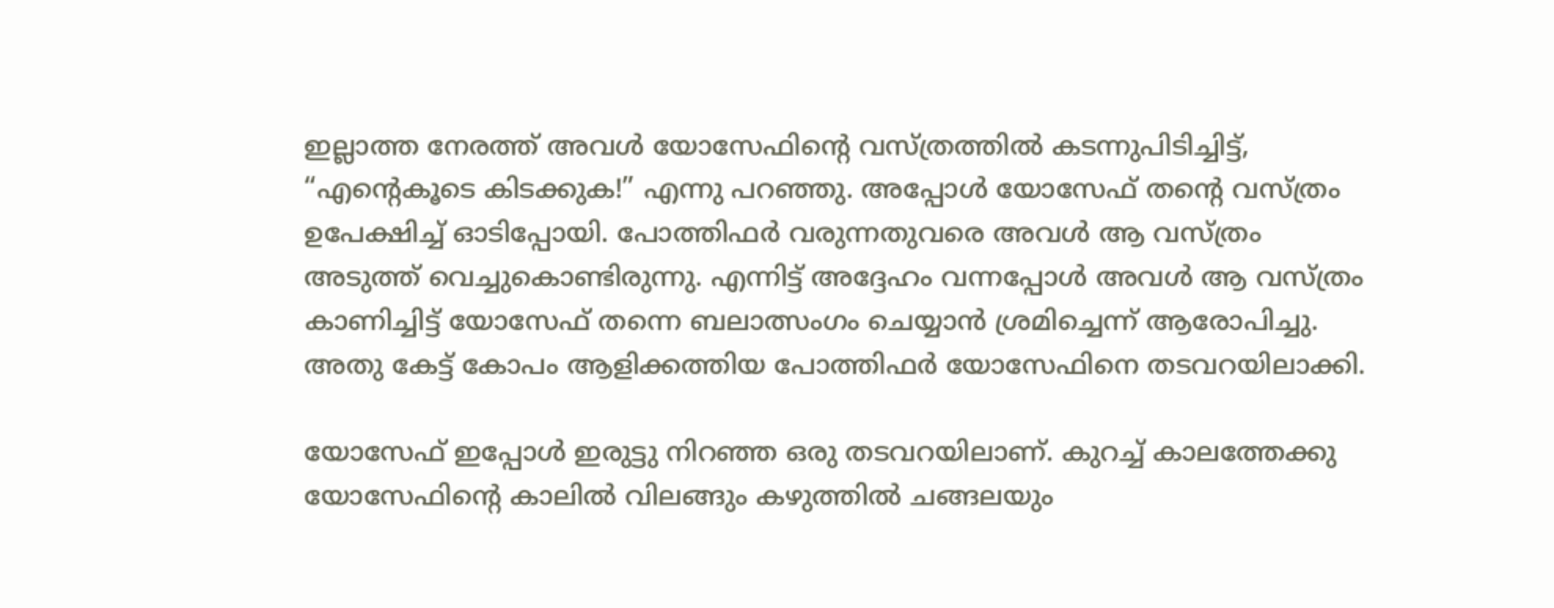ഇല്ലാത്ത നേരത്ത്‌ അവൾ യോസേഫിന്റെ വസ്‌ത്രത്തിൽ കടന്നുപിടിച്ചിട്ട്‌, “എന്റെകൂടെ കിടക്കുക!” എന്നു പറഞ്ഞു. അപ്പോൾ യോസേഫ്‌ തന്റെ വസ്‌ത്രം ഉപേക്ഷിച്ച്‌ ഓടിപ്പോയി. പോത്തിഫർ വരുന്നതുവരെ അവൾ ആ വസ്‌ത്രം അടുത്ത്‌ വെച്ചുകൊണ്ടിരുന്നു. എന്നിട്ട്‌ അദ്ദേഹം വന്നപ്പോൾ അവൾ ആ വസ്‌ത്രം കാണിച്ചിട്ട്‌ യോസേഫ്‌ തന്നെ ബലാത്സംഗം ചെയ്യാൻ ശ്രമിച്ചെന്ന്‌ ആരോപിച്ചു. അതു കേട്ട്‌ കോപം ആളിക്കത്തിയ പോത്തിഫർ യോസേഫിനെ തടവറയിലാക്കി.

യോസേഫ്‌ ഇപ്പോൾ ഇരുട്ടു നിറഞ്ഞ ഒരു തടവറയിലാണ്‌. കുറച്ച്‌ കാലത്തേക്കു യോസേഫിന്റെ കാലിൽ വിലങ്ങും കഴുത്തിൽ ചങ്ങലയും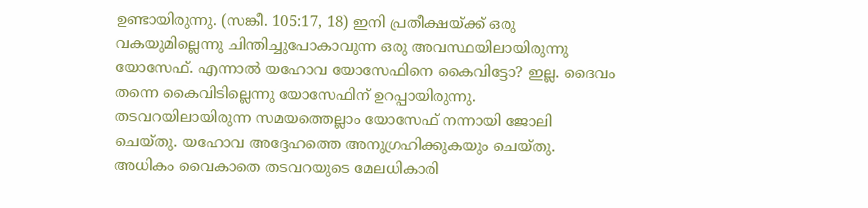ഉണ്ടായിരുന്നു. (സങ്കീ. 105:17, 18) ഇനി പ്രതീക്ഷയ്‌ക്ക്‌ ഒരു വകയുമില്ലെന്നു ചിന്തിച്ചുപോകാവുന്ന ഒരു അവസ്ഥയിലായിരുന്നു യോസേഫ്‌. എന്നാൽ യഹോവ യോസേഫിനെ കൈവിട്ടോ? ഇല്ല. ദൈവം തന്നെ കൈവിടില്ലെന്നു യോസേഫിന്‌ ഉറപ്പായിരുന്നു. തടവറയിലായിരുന്ന സമയത്തെല്ലാം യോസേഫ്‌ നന്നായി ജോലി ചെയ്‌തു. യഹോവ അദ്ദേഹത്തെ അനുഗ്രഹിക്കുകയും ചെയ്‌തു. അധികം വൈകാതെ തടവറയുടെ മേലധികാരി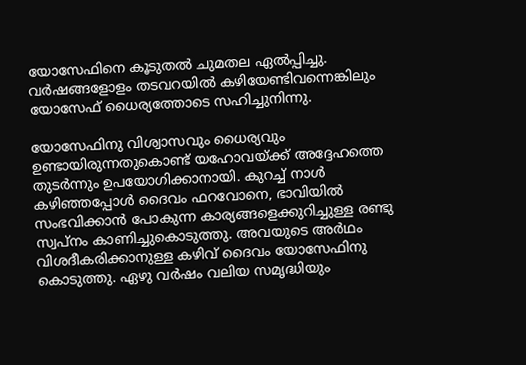യോസേഫിനെ കൂടുതൽ ചുമതല ഏൽപ്പിച്ചു. വർഷങ്ങളോളം തടവറയിൽ കഴിയേണ്ടിവന്നെങ്കിലും യോസേഫ്‌ ധൈര്യത്തോടെ സഹിച്ചുനിന്നു.

യോസേഫിനു വിശ്വാസവും ധൈര്യവും ഉണ്ടായിരുന്നതുകൊണ്ട്‌ യഹോവയ്‌ക്ക്‌ അദ്ദേഹത്തെ തുടർന്നും ഉപയോഗിക്കാനായി. കുറച്ച്‌ നാൾ കഴിഞ്ഞപ്പോൾ ദൈവം ഫറവോനെ, ഭാവിയിൽ സംഭവിക്കാൻ പോകുന്ന കാര്യങ്ങളെക്കുറിച്ചുള്ള രണ്ടു സ്വപ്‌നം കാണിച്ചുകൊടുത്തു. അവയുടെ അർഥം വിശദീകരിക്കാനുള്ള കഴിവ്‌ ദൈവം യോസേഫിനു കൊടുത്തു. ഏഴു വർഷം വലിയ സമൃദ്ധിയും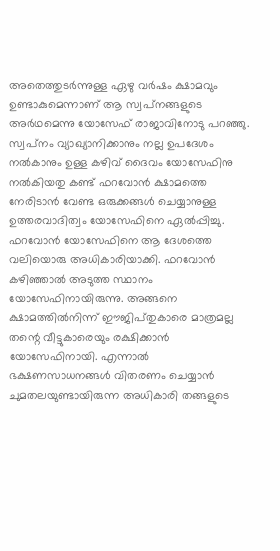അതെത്തുടർന്നുള്ള ഏഴു വർഷം ക്ഷാമവും ഉണ്ടാകുമെന്നാണ്‌ ആ സ്വപ്‌നങ്ങളുടെ അർഥമെന്നു യോസേഫ്‌ രാജാവിനോടു പറഞ്ഞു. സ്വപ്‌നം വ്യാഖ്യാനിക്കാനും നല്ല ഉപദേശം നൽകാനും ഉള്ള കഴിവ്‌ ദൈവം യോസേഫിനു നൽകിയതു കണ്ട്‌ ഫറവോൻ ക്ഷാമത്തെ നേരിടാൻ വേണ്ട ഒരുക്കങ്ങൾ ചെയ്യാനുള്ള ഉത്തരവാദിത്വം യോസേഫിനെ ഏൽപ്പിച്ചു. ഫറവോൻ യോസേഫിനെ ആ ദേശത്തെ വലിയൊരു അധികാരിയാക്കി. ഫറവോൻ കഴിഞ്ഞാൽ അടുത്ത സ്ഥാനം യോസേഫിനായിരുന്നു. അങ്ങനെ ക്ഷാമത്തിൽനിന്ന്‌ ഈജിപ്‌തുകാരെ മാത്രമല്ല തന്റെ വീട്ടുകാരെയും രക്ഷിക്കാൻ യോസേഫിനായി. എന്നാൽ ഭക്ഷണസാധനങ്ങൾ വിതരണം ചെയ്യാൻ ചുമതലയുണ്ടായിരുന്ന അധികാരി തങ്ങളുടെ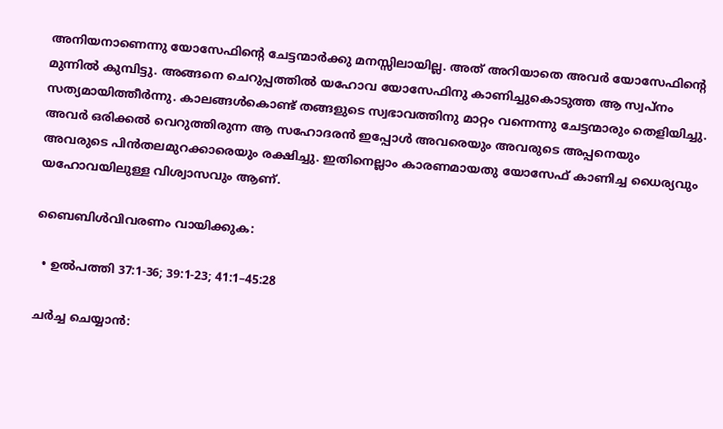അനിയനാണെന്നു യോസേഫിന്റെ ചേട്ടന്മാർക്കു മനസ്സിലായില്ല. അത്‌ അറിയാതെ അവർ യോസേഫിന്റെ മുന്നിൽ കുമ്പിട്ടു. അങ്ങനെ ചെറുപ്പത്തിൽ യഹോവ യോസേഫിനു കാണിച്ചുകൊടുത്ത ആ സ്വപ്‌നം സത്യമായിത്തീർന്നു. കാലങ്ങൾകൊണ്ട്‌ തങ്ങളുടെ സ്വഭാവത്തിനു മാറ്റം വന്നെന്നു ചേട്ടന്മാരും തെളിയിച്ചു. അവർ ഒരിക്കൽ വെറുത്തിരുന്ന ആ സഹോദരൻ ഇപ്പോൾ അവരെയും അവരുടെ അപ്പനെയും അവരുടെ പിൻതലമുറക്കാരെയും രക്ഷിച്ചു. ഇതിനെല്ലാം കാരണമായതു യോസേഫ്‌ കാണിച്ച ധൈര്യവും യഹോവയിലുള്ള വിശ്വാസവും ആണ്‌.

ബൈബിൾവിവരണം വായിക്കുക:

  • ഉൽപത്തി 37:1-36; 39:1-23; 41:1–45:28

ചർച്ച ചെയ്യാൻ: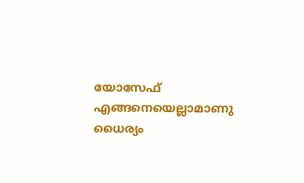യോസേഫ്‌ എങ്ങനെയെല്ലാമാണു ധൈര്യം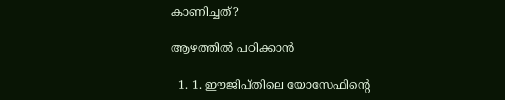കാണിച്ചത്‌?

ആഴത്തിൽ പഠിക്കാൻ

  1. 1. ഈജിപ്‌തിലെ യോസേഫിന്റെ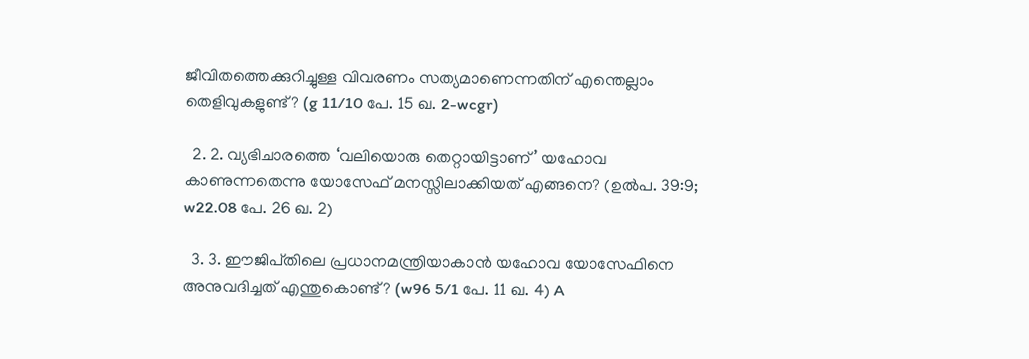ജീവിതത്തെക്കുറിച്ചുള്ള വിവരണം സത്യമാണെന്നതിന്‌ എന്തെല്ലാം തെളിവുകളുണ്ട്‌? (g 11/10 പേ. 15 ഖ. 2-wcgr)

  2. 2. വ്യഭിചാരത്തെ ‘വലിയൊരു തെറ്റായിട്ടാണ്‌’ യഹോവ കാണുന്നതെന്നു യോസേഫ്‌ മനസ്സിലാക്കിയത്‌ എങ്ങനെ? (ഉൽപ. 39:9; w22.08 പേ. 26 ഖ. 2)

  3. 3. ഈജിപ്‌തിലെ പ്രധാനമന്ത്രിയാകാൻ യഹോവ യോസേഫിനെ അനുവദിച്ചത്‌ എന്തുകൊണ്ട്‌? (w96 5/1 പേ. 11 ഖ. 4) A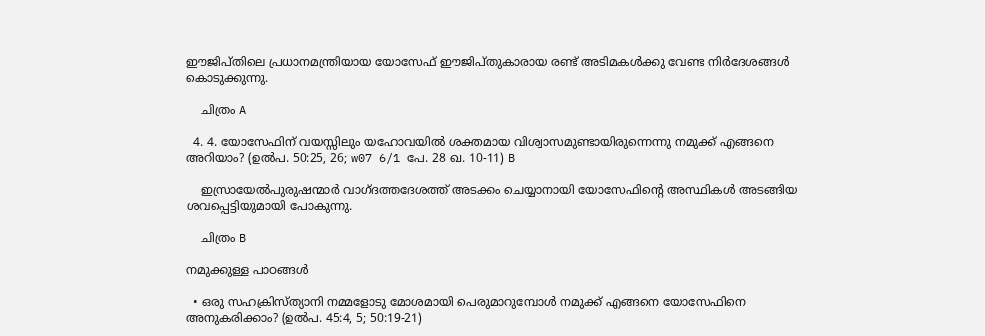ഈജിപ്‌തിലെ പ്രധാനമന്ത്രിയായ യോസേഫ്‌ ഈജിപ്‌തുകാരായ രണ്ട്‌ അടിമകൾക്കു വേണ്ട നിർദേശങ്ങൾ കൊടുക്കുന്നു.

    ചിത്രം A

  4. 4. യോസേഫിന്‌ വയസ്സിലും യഹോവയിൽ ശക്തമായ വിശ്വാസമുണ്ടായിരുന്നെന്നു നമുക്ക്‌ എങ്ങനെ അറിയാം? (ഉൽപ. 50:25, 26; w07 6/1 പേ. 28 ഖ. 10-11) B

    ഇസ്രായേൽപുരുഷന്മാർ വാഗ്‌ദത്തദേശത്ത്‌ അടക്കം ചെയ്യാനായി യോസേഫിന്റെ അസ്ഥികൾ അടങ്ങിയ ശവപ്പെട്ടിയുമായി പോകുന്നു.

    ചിത്രം B

നമുക്കുള്ള പാഠങ്ങൾ

  • ഒരു സഹക്രിസ്‌ത്യാനി നമ്മളോടു മോശമായി പെരുമാറുമ്പോൾ നമുക്ക്‌ എങ്ങനെ യോസേഫിനെ അനുകരിക്കാം? (ഉൽപ. 45:4, 5; 50:19-21)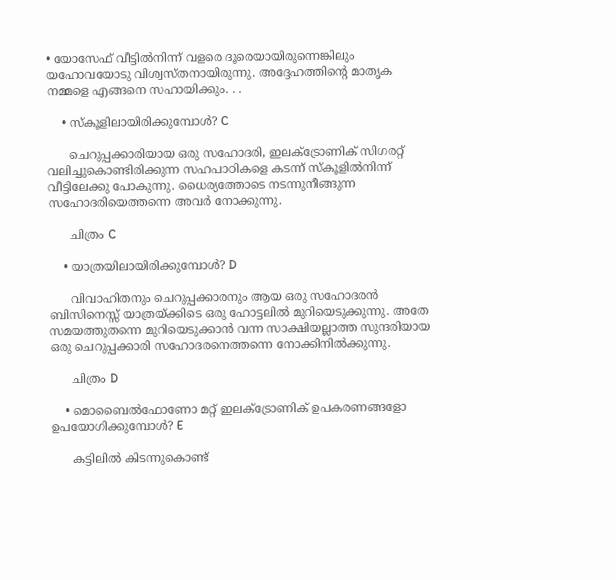• യോസേഫ്‌ വീട്ടിൽനിന്ന്‌ വളരെ ദൂരെയായിരുന്നെങ്കിലും യഹോവയോടു വിശ്വസ്‌തനായിരുന്നു. അദ്ദേഹത്തിന്റെ മാതൃക നമ്മളെ എങ്ങനെ സഹായിക്കും. . .

    • സ്‌കൂളിലായിരിക്കുമ്പോൾ? C

      ചെറുപ്പക്കാരിയായ ഒരു സഹോദരി, ഇലക്ട്രോണിക്‌ സിഗരറ്റ്‌ വലിച്ചുകൊണ്ടിരിക്കുന്ന സഹപാഠികളെ കടന്ന്‌ സ്‌കൂളിൽനിന്ന്‌ വീട്ടിലേക്കു പോകുന്നു. ധൈര്യത്തോടെ നടന്നുനീങ്ങുന്ന സഹോദരിയെത്തന്നെ അവർ നോക്കുന്നു.

      ചിത്രം C

    • യാത്രയിലായിരിക്കുമ്പോൾ? D

      വിവാഹിതനും ചെറുപ്പക്കാരനും ആയ ഒരു സഹോദരൻ ബിസിനെസ്സ്‌ യാത്രയ്‌ക്കിടെ ഒരു ഹോട്ടലിൽ മുറിയെടുക്കുന്നു. അതേ സമയത്തുതന്നെ മുറിയെടുക്കാൻ വന്ന സാക്ഷിയല്ലാത്ത സുന്ദരിയായ ഒരു ചെറുപ്പക്കാരി സഹോദരനെത്തന്നെ നോക്കിനിൽക്കുന്നു.

      ചിത്രം D

    • മൊബൈൽഫോണോ മറ്റ്‌ ഇലക്‌ട്രോണിക്‌ ഉപകരണങ്ങളോ ഉപയോഗിക്കുമ്പോൾ? E

      കട്ടിലിൽ കിടന്നുകൊണ്ട്‌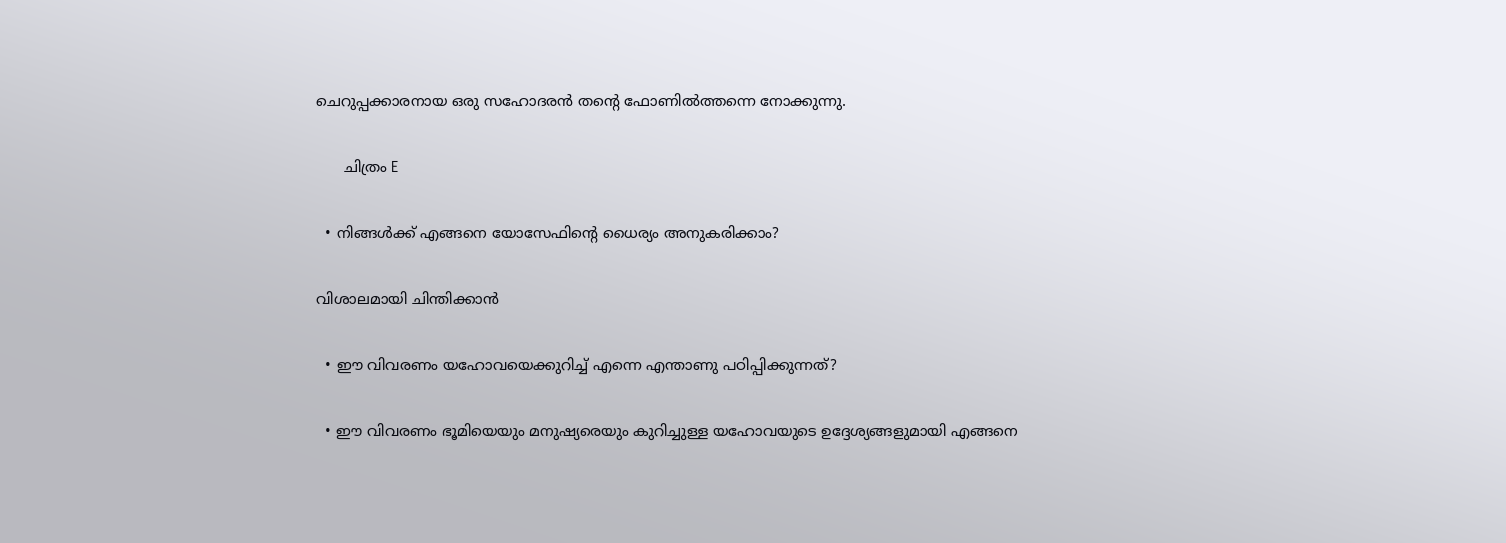ചെറുപ്പക്കാരനായ ഒരു സഹോദരൻ തന്റെ ഫോണിൽത്തന്നെ നോക്കുന്നു.

      ചിത്രം E

  • നിങ്ങൾക്ക്‌ എങ്ങനെ യോസേഫിന്റെ ധൈര്യം അനുകരിക്കാം?

വിശാലമായി ചിന്തിക്കാൻ

  • ഈ വിവരണം യഹോവയെക്കുറിച്ച്‌ എന്നെ എന്താണു പഠിപ്പിക്കുന്നത്‌?

  • ഈ വിവരണം ഭൂമിയെയും മനുഷ്യരെയും കുറിച്ചുള്ള യഹോവയുടെ ഉദ്ദേശ്യങ്ങളുമായി എങ്ങനെ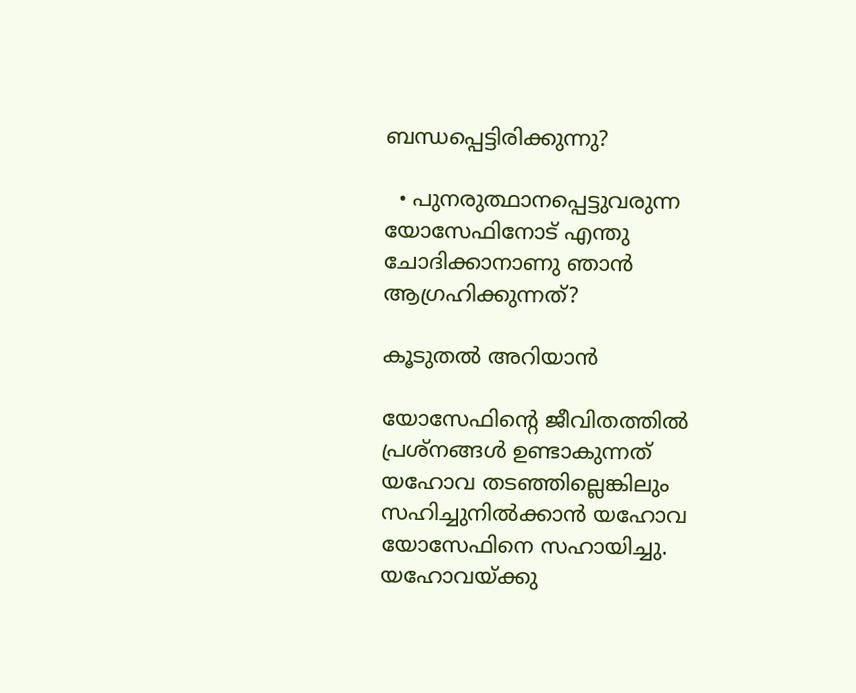ബന്ധപ്പെട്ടിരിക്കുന്നു?

  • പുനരുത്ഥാനപ്പെട്ടുവരുന്ന യോസേഫിനോട്‌ എന്തു ചോദിക്കാനാണു ഞാൻ ആഗ്രഹിക്കുന്നത്‌?

കൂടുതൽ അറിയാൻ

യോസേഫിന്റെ ജീവിതത്തിൽ പ്രശ്‌നങ്ങൾ ഉണ്ടാകുന്നത്‌ യഹോവ തടഞ്ഞില്ലെങ്കിലും സഹിച്ചുനിൽക്കാൻ യഹോവ യോസേഫിനെ സഹായിച്ചു. യഹോവയ്‌ക്കു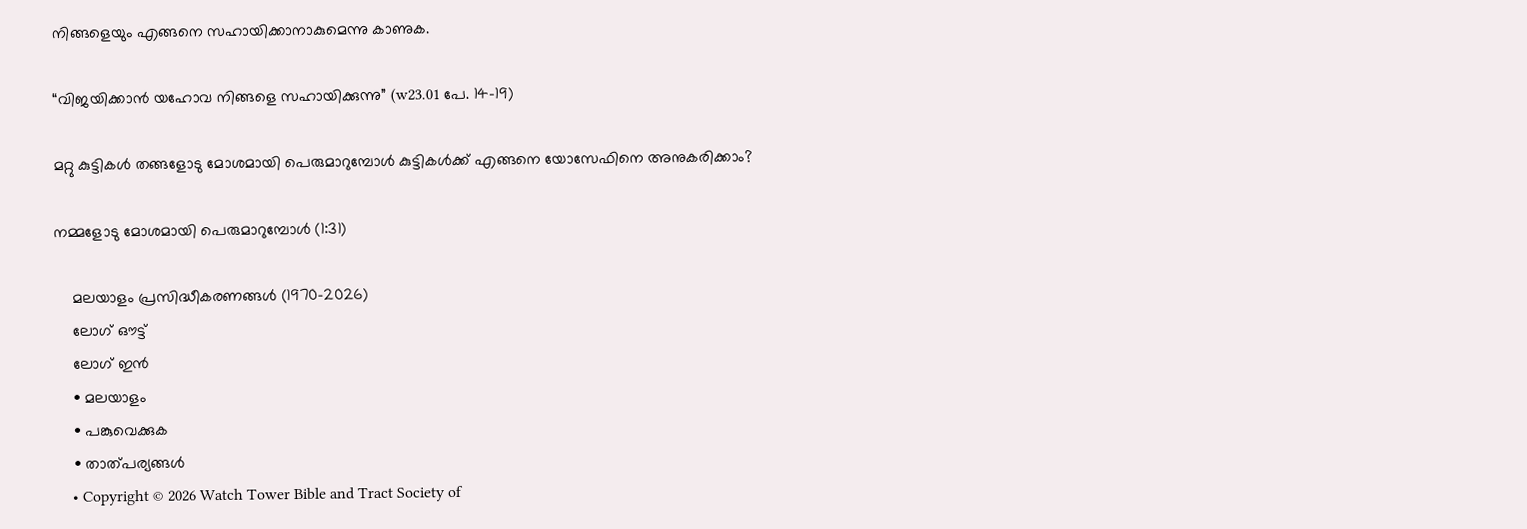നിങ്ങളെയും എങ്ങനെ സഹായിക്കാനാകുമെന്നു കാണുക.

“വിജയിക്കാൻ യഹോവ നിങ്ങളെ സഹായിക്കുന്നു” (w23.01 പേ. 14-19)

മറ്റു കുട്ടികൾ തങ്ങളോടു മോശമായി പെരുമാറുമ്പോൾ കുട്ടികൾക്ക്‌ എങ്ങനെ യോസേഫിനെ അനുകരിക്കാം?

നമ്മളോടു മോശമായി പെരുമാറുമ്പോൾ (1:31)

    മലയാളം പ്രസിദ്ധീകരണങ്ങൾ (1970-2026)
    ലോഗ് ഔട്ട്
    ലോഗ് ഇൻ
    • മലയാളം
    • പങ്കുവെക്കുക
    • താത്പര്യങ്ങൾ
    • Copyright © 2026 Watch Tower Bible and Tract Society of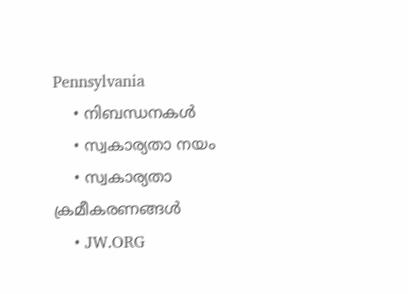Pennsylvania
    • നിബന്ധനകള്‍
    • സ്വകാര്യതാ നയം
    • സ്വകാര്യതാ ക്രമീകരണങ്ങൾ
    • JW.ORG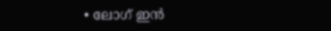• ലോഗ് ഇൻ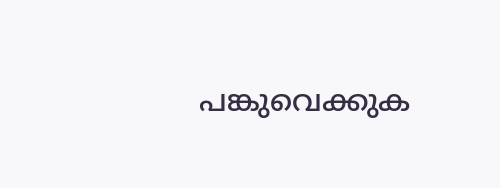പങ്കുവെക്കുക